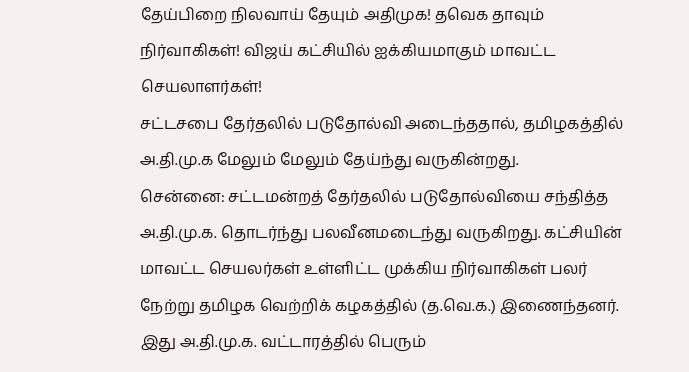தேய்பிறை நிலவாய் தேயும் அதிமுக! தவெக தாவும் நிர்வாகிகள்! விஜய் கட்சியில் ஐக்கியமாகும் மாவட்ட செயலாளர்கள்!
சட்டசபை தேர்தலில் படுதோல்வி அடைந்ததால், தமிழகத்தில் அ.தி.மு.க மேலும் மேலும் தேய்ந்து வருகின்றது.
சென்னை: சட்டமன்றத் தேர்தலில் படுதோல்வியை சந்தித்த அ.தி.மு.க. தொடர்ந்து பலவீனமடைந்து வருகிறது. கட்சியின் மாவட்ட செயலர்கள் உள்ளிட்ட முக்கிய நிர்வாகிகள் பலர் நேற்று தமிழக வெற்றிக் கழகத்தில் (த.வெ.க.) இணைந்தனர். இது அ.தி.மு.க. வட்டாரத்தில் பெரும்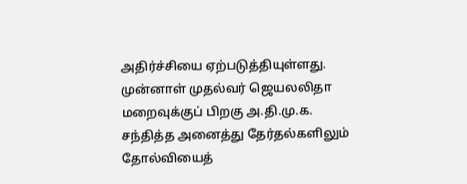அதிர்ச்சியை ஏற்படுத்தியுள்ளது.
முன்னாள் முதல்வர் ஜெயலலிதா மறைவுக்குப் பிறகு அ.தி.மு.க. சந்தித்த அனைத்து தேர்தல்களிலும் தோல்வியைத்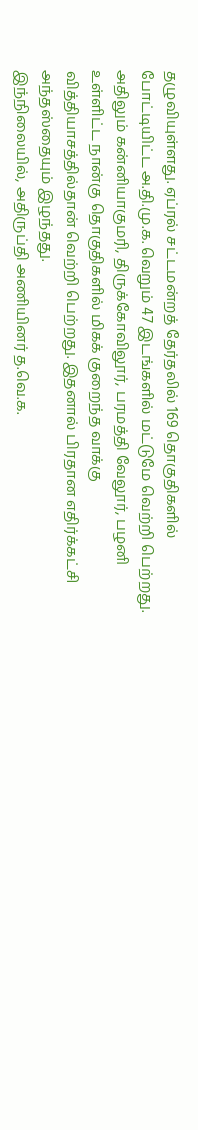தழுவியுள்ளது. ஏப்ரல் சட்டமன்றத் தேர்தலில் 169 தொகுதிகளில் போட்டியிட்ட அ.தி.மு.க. வெறும் 47 இடங்களில் மட்டுமே வெற்றி பெற்றது. அதிலும் கன்னியாகுமரி, திருக்கோவிலூர், பரமத்தி வேலூர், பழனி உள்ளிட்ட நான்கு தொகுதிகளில் மிகக் குறைந்த வாக்கு வித்தியாசத்தில்தான் வெற்றி பெற்றது. இதனால் பிரதான எதிர்க்கட்சி அந்தஸ்தையும் இழந்தது.
இந்நிலையில், அதிருப்தி அணியினர் த.வெ.க.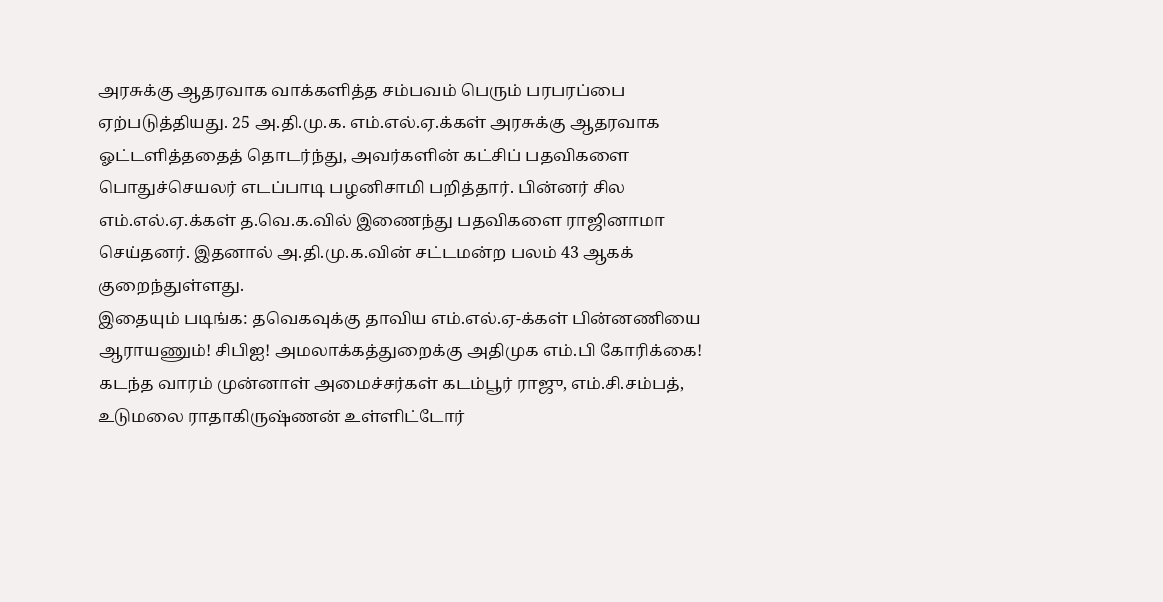அரசுக்கு ஆதரவாக வாக்களித்த சம்பவம் பெரும் பரபரப்பை ஏற்படுத்தியது. 25 அ.தி.மு.க. எம்.எல்.ஏ.க்கள் அரசுக்கு ஆதரவாக ஓட்டளித்ததைத் தொடர்ந்து, அவர்களின் கட்சிப் பதவிகளை பொதுச்செயலர் எடப்பாடி பழனிசாமி பறித்தார். பின்னர் சில எம்.எல்.ஏ.க்கள் த.வெ.க.வில் இணைந்து பதவிகளை ராஜினாமா செய்தனர். இதனால் அ.தி.மு.க.வின் சட்டமன்ற பலம் 43 ஆகக் குறைந்துள்ளது.
இதையும் படிங்க: தவெகவுக்கு தாவிய எம்.எல்.ஏ-க்கள் பின்னணியை ஆராயணும்! சிபிஐ! அமலாக்கத்துறைக்கு அதிமுக எம்.பி கோரிக்கை!
கடந்த வாரம் முன்னாள் அமைச்சர்கள் கடம்பூர் ராஜு, எம்.சி.சம்பத், உடுமலை ராதாகிருஷ்ணன் உள்ளிட்டோர்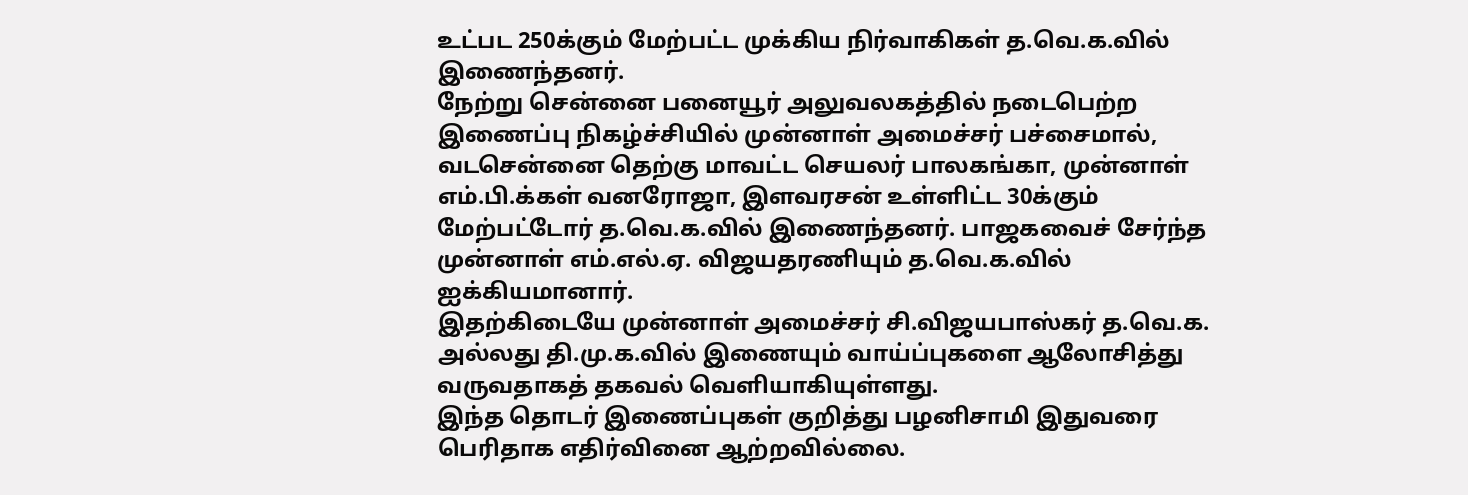உட்பட 250க்கும் மேற்பட்ட முக்கிய நிர்வாகிகள் த.வெ.க.வில் இணைந்தனர்.
நேற்று சென்னை பனையூர் அலுவலகத்தில் நடைபெற்ற இணைப்பு நிகழ்ச்சியில் முன்னாள் அமைச்சர் பச்சைமால், வடசென்னை தெற்கு மாவட்ட செயலர் பாலகங்கா, முன்னாள் எம்.பி.க்கள் வனரோஜா, இளவரசன் உள்ளிட்ட 30க்கும் மேற்பட்டோர் த.வெ.க.வில் இணைந்தனர். பாஜகவைச் சேர்ந்த முன்னாள் எம்.எல்.ஏ. விஜயதரணியும் த.வெ.க.வில் ஐக்கியமானார்.
இதற்கிடையே முன்னாள் அமைச்சர் சி.விஜயபாஸ்கர் த.வெ.க. அல்லது தி.மு.க.வில் இணையும் வாய்ப்புகளை ஆலோசித்து வருவதாகத் தகவல் வெளியாகியுள்ளது.
இந்த தொடர் இணைப்புகள் குறித்து பழனிசாமி இதுவரை பெரிதாக எதிர்வினை ஆற்றவில்லை.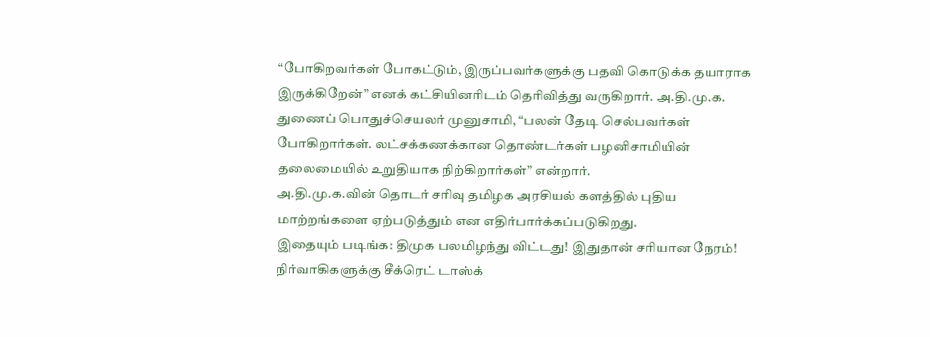“போகிறவர்கள் போகட்டும், இருப்பவர்களுக்கு பதவி கொடுக்க தயாராக இருக்கிறேன்” எனக் கட்சியினரிடம் தெரிவித்து வருகிறார். அ.தி.மு.க. துணைப் பொதுச்செயலர் முனுசாமி, “பலன் தேடி செல்பவர்கள் போகிறார்கள். லட்சக்கணக்கான தொண்டர்கள் பழனிசாமியின் தலைமையில் உறுதியாக நிற்கிறார்கள்” என்றார்.
அ.தி.மு.க.வின் தொடர் சரிவு தமிழக அரசியல் களத்தில் புதிய மாற்றங்களை ஏற்படுத்தும் என எதிர்பார்க்கப்படுகிறது.
இதையும் படிங்க: திமுக பலமிழந்து விட்டது! இதுதான் சரியான நேரம்! நிர்வாகிகளுக்கு சீக்ரெட் டாஸ்க்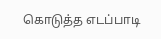கொடுத்த எடப்பாடி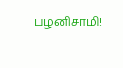பழனிசாமி!